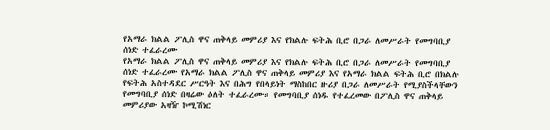የአማራ ክልል ፖሊስ ዋና ጠቅላይ መምሪያ እና የክልሉ ፍትሕ ቢሮ በጋራ ለመሥራት የመግባቢያ ሰነድ ተፈራረሙ
የአማራ ክልል ፖሊስ ዋና ጠቅላይ መምሪያ እና የክልሉ ፍትሕ ቢሮ በጋራ ለመሥራት የመግባቢያ ሰነድ ተፈራረሙ የአማራ ክልል ፖሊስ ዋና ጠቅላይ መምሪያ እና የአማራ ክልል ፍትሕ ቢሮ በክልሉ የፍትሕ አስተዳደር ሥርዓት እና በሕግ የበላይነት ማስከበር ዙሪያ በጋራ ለመሥራት የሚያስችላቸውን የመግባቢያ ሰነድ በዛሬው ዕለት ተፈራረሙ። የመግባቢያ ሰነዱ የተፈረመው በፖሊስ ዋና ጠቅላይ መምሪያው አዛዥ ኮሚሽነር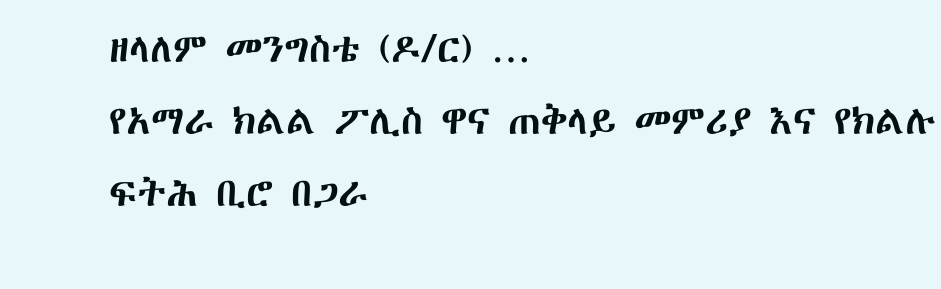ዘላለም መንግስቴ (ዶ/ር) …
የአማራ ክልል ፖሊስ ዋና ጠቅላይ መምሪያ እና የክልሉ ፍትሕ ቢሮ በጋራ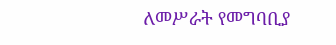ለመሥራት የመግባቢያ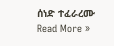ሰነድ ተፈራረሙ Read More »